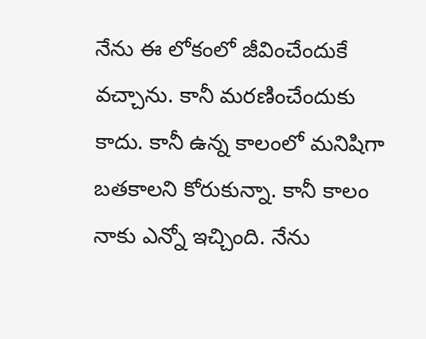నేను ఈ లోకంలో జీవించేందుకే వచ్చాను. కానీ మరణించేందుకు కాదు. కానీ ఉన్న కాలంలో మనిషిగా బతకాలని కోరుకున్నా. కానీ కాలం నాకు ఎన్నో ఇచ్చింది. నేను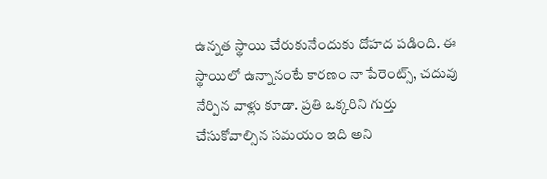ఉన్నత స్థాయి చేరుకునేందుకు దోహద పడింది. ఈ స్థాయిలో ఉన్నానంటే కారణం నా పేరెంట్స్, చదువు నేర్పిన వాళ్లు కూడా. ప్రతి ఒక్కరిని గుర్తు చేసుకోవాల్సిన సమయం ఇది అని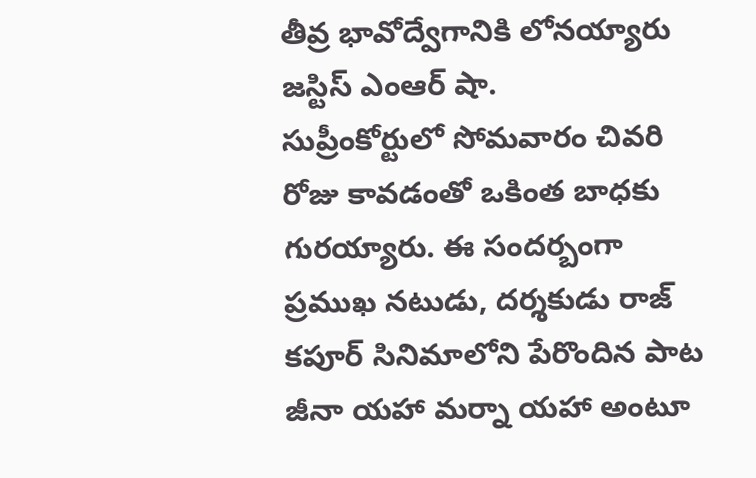తీవ్ర భావోద్వేగానికి లోనయ్యారు జస్టిస్ ఎంఆర్ షా.
సుప్రీంకోర్టులో సోమవారం చివరి రోజు కావడంతో ఒకింత బాధకు గురయ్యారు. ఈ సందర్బంగా ప్రముఖ నటుడు, దర్శకుడు రాజ్ కపూర్ సినిమాలోని పేరొందిన పాట జీనా యహా మర్నా యహా అంటూ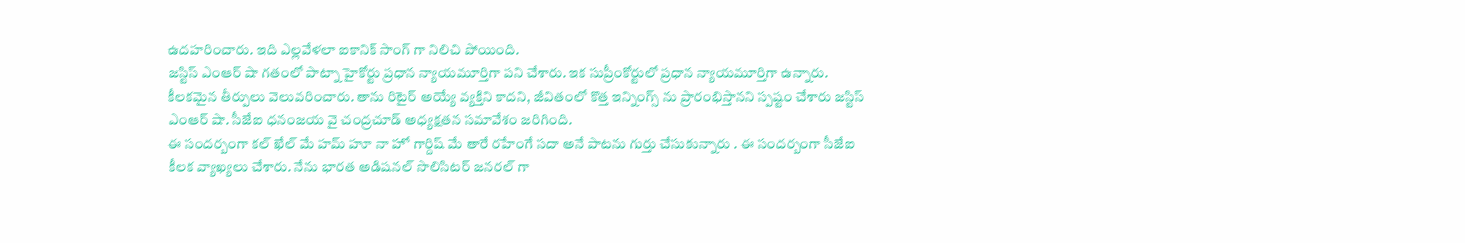ఉదహరించారు. ఇది ఎల్లవేళలా ఐకానిక్ సాంగ్ గా నిలిచి పోయింది.
జస్టిస్ ఎంఆర్ షా గతంలో పాట్నా హైకోర్టు ప్రధాన న్యాయమూర్తిగా పని చేశారు. ఇక సుప్రీంకోర్టులో ప్రధాన న్యాయమూర్తిగా ఉన్నారు. కీలకమైన తీర్పులు వెలువరించారు. తాను రిటైర్ అయ్యే వ్యక్తిని కాదని, జీవితంలో కొత్త ఇన్నింగ్స్ ను ప్రారంభిస్తానని స్పష్టం చేశారు జస్టిస్ ఎంఆర్ షా. సీజేఐ ధనంజయ వై చంద్రచూడ్ అధ్యక్షతన సమావేశం జరిగింది.
ఈ సందర్బంగా కల్ ఖేల్ మే హమ్ హూ నా హో గార్దిష్ మే తారే రహేంగే సదా అనే పాటను గుర్తు చేసుకున్నారు . ఈ సందర్బంగా సీజేఐ కీలక వ్యాఖ్యలు చేశారు. నేను భారత అడిషనల్ సొలిసిటర్ జనరల్ గా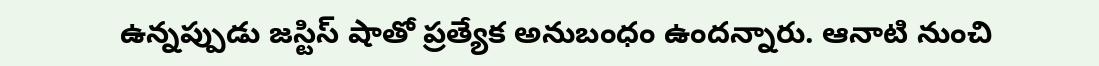ఉన్నప్పుడు జస్టిస్ షాతో ప్రత్యేక అనుబంధం ఉందన్నారు. ఆనాటి నుంచి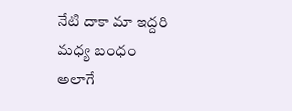నేటి దాకా మా ఇద్దరి మధ్య బంధం అలాగే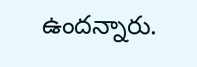ఉందన్నారు.